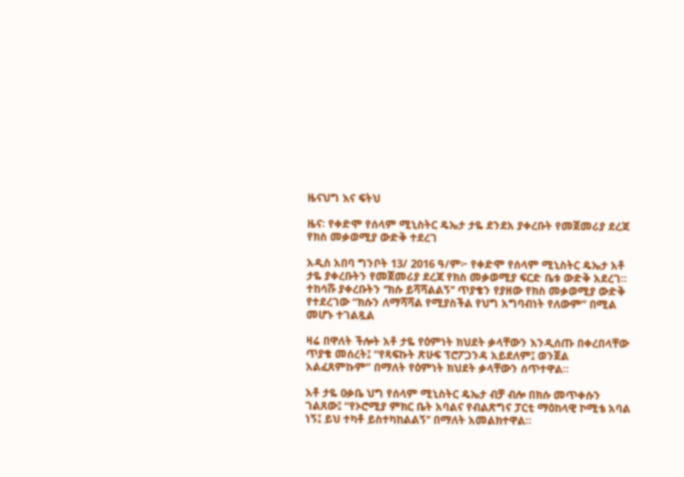ዜናህግ እና ፍትህ

ዜና፡ የቀድሞ የሰላም ሚኒስትር ዴኤታ ታዬ ደንደአ ያቀረቡት የመጀመሪያ ደረጃ የክስ መቃወሚያ ውድቅ ተደረገ

አዲስ አበባ ግንቦት 13/ 2016 ዓ/ም፦ የቀድሞ የሰላም ሚኒስትር ዴኤታ አቶ ታዬ ያቀረቡትን የመጀመሪያ ደረጃ የክስ መቃወሚያ ፍርድ ቤቱ ውድቅ አደረገ።  ተከሳሹ ያቀረቡትን ‘‘ክሱ ይሻሻልልኝ’’ ጥያቄን የያዘው የክስ መቃወሚያ ውድቅ የተደረገው “ክሱን ለማሻሻል የሚያስችል የህግ አግባብነት የለውም” በሚል መሆኑ ተገልጿል

ዛሬ በዋለት ችሎት አቶ ታዬ የዕምነት ክህደት ቃላቸውን እንዲሰጡ በቀረበላቸው ጥያቄ መሰረት፤ “የጻፍኩት ጽሁፍ ፕሮፖጋንዳ አይደለም፤ ወንጀል አልፈጸምኩም” በማለት የዕምነት ክህደት ቃላቸውን ሰጥተዋል።

አቶ ታዬ ዐቃቤ ህግ የሰላም ሚኒስትር ዴኤታ ብቻ ብሎ በክሱ መጥቀሱን ገልጸው፤ “የኦሮሚያ ምክር ቤት አባልና የብልጽግና ፓርቲ ማዕከላዊ ኮሚቴ አባል ነኝ፤ ይህ ተካቶ ይስተካከልልኝ’’ በማለት አመልክተዋል።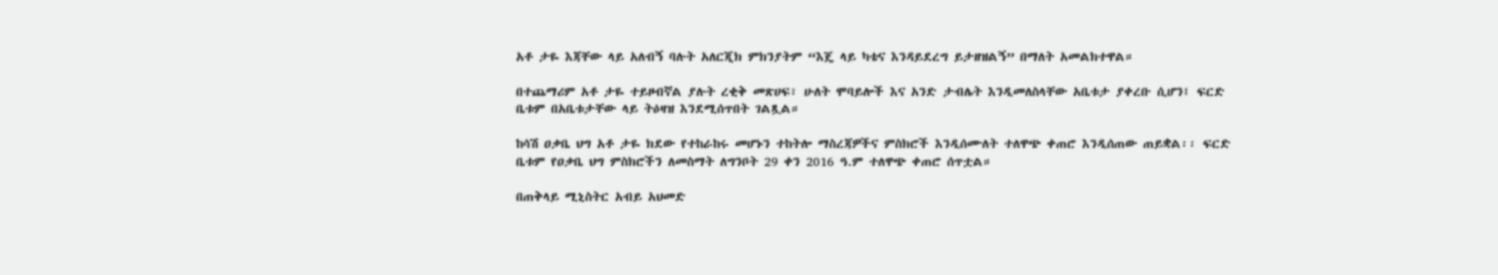አቶ ታዬ እጃቸው ላይ አለብኝ ባሉት አለርጂክ ምክንያትም “እጄ ላይ ካቴና እንዳይደረግ ይታዘዝልኝ” በማለት አመልክተዋል።

በተጨማሪም አቶ ታዬ ተይዞብኛል ያሉት ረቂቅ መጽሀፍ፣ ሁለት ሞባይሎች እና አንድ ታብሌት እንዲመለስላቸው አቤቱታ ያቀረቡ ሲሆን፤ ፍርድ ቤቱም በአቤቱታቸው ላይ ትዕዛዝ እንደሚሰጥበት ገልጿል።

ከሳሽ ዐቃቤ ህግ አቶ ታዬ ክደው የተከራከሩ መሆኑን ተከትሎ ማስረጃዎችና ምስክሮች እንዲሰሙለት ተለዋጭ ቀጠሮ እንዲሰጠው ጠይቋል፡፡ ፍርድ ቤቱም የዐቃቤ ህግ ምስክሮችን ለመስማት ለግንቦት 29 ቀን 2016 ዓ.ም ተለዋጭ ቀጠሮ ሰጥቷል።

በጠቅላይ ሚኒስትር አብይ አህመድ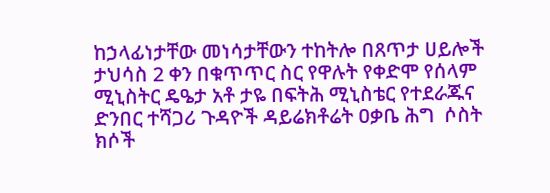ከኃላፊነታቸው መነሳታቸውን ተከትሎ በጸጥታ ሀይሎች ታህሳስ 2 ቀን በቁጥጥር ስር የዋሉት የቀድሞ የሰላም ሚኒስትር ዴዔታ አቶ ታዬ በፍትሕ ሚኒስቴር የተደራጁና ድንበር ተሻጋሪ ጉዳዮች ዳይሬክቶሬት ዐቃቤ ሕግ  ሶስት ክሶች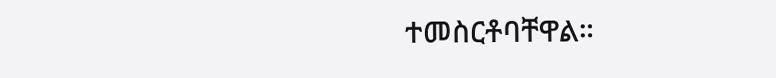ተመስርቶባቸዋል።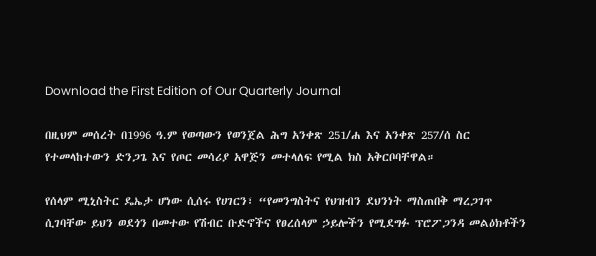Download the First Edition of Our Quarterly Journal

በዚህም መሰረት በ1996 ዓ.ም የወጣውን የወንጀል ሕግ አንቀጽ 251/ሐ እና አንቀጽ 257/ሰ ስር የተመላከተውን ድንጋጌ እና የጦር መሳሪያ አዋጅን መተላለፍ የሚል ክስ አቅርቦባቸዋል።

የሰላም ሚኒስትር ዴኤታ ሆነው ሲሰሩ የሀገርን፣ “የመንግስትና የህዝብን ደህንነት ማስጠበቅ ማረጋገጥ ሲገባቸው ይህን ወደጎን በመተው የሽብር ቡድኖችና የፀረሰላም ኃይሎችን የሚደግፉ ፕሮፖጋንዳ መልዕክቶችን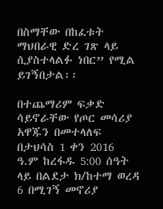በስማቸው በከፈቱት ማህበራዊ ድረ ገጽ ላይ ሲያስተላልፉ ነበር” የሚል ይገኝበታል፡፡

በተጨማሪም ፍቃድ ሳይኖራቸው የጦር መሳሪያ አዋጁን በመተላለፍ በታህሳስ 1 ቀን 2016 ዓ.ም ከረፋዱ 5:00 ሰዓት ላይ በልደታ ክ/ከተማ ወረዳ 6 በሚገኝ መኖሪያ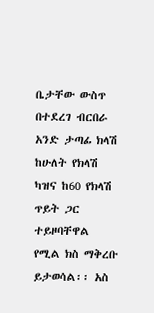ቤታቸው ውስጥ በተደረገ ብርበራ አንድ ታጣፊ ክላሽ ከሁለት የክላሽ ካዝና ከ60 የክላሽ ጥይት ጋር ተይዞባቸዋል የሚል ክስ ማቅረቡ ይታወሳል፡፡ አስ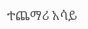ተጨማሪ አሳይ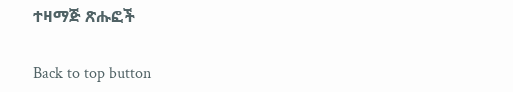ተዛማጅ ጽሑፎች

Back to top button